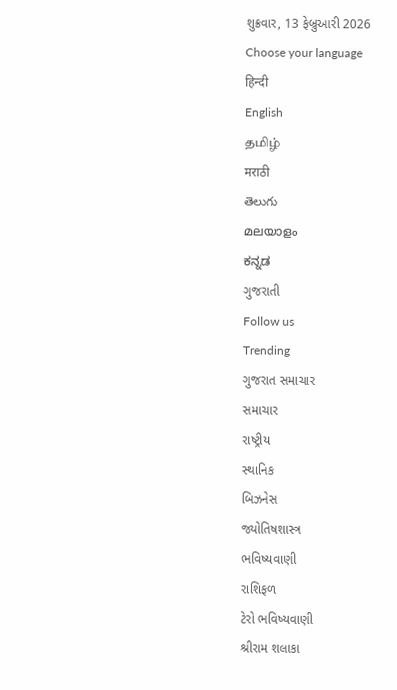શુક્રવાર, 13 ફેબ્રુઆરી 2026
Choose your language
हिन्दी
English
தமிழ்
मराठी
తెలుగు
മലയാളം
ಕನ್ನಡ
ગુજરાતી
Follow us
Trending
ગુજરાત સમાચાર
સમાચાર
રાષ્ટ્રીય
સ્થાનિક
બિઝનેસ
જ્યોતિષશાસ્ત્ર
ભવિષ્યવાણી
રાશિફળ
ટેરો ભવિષ્યવાણી
શ્રીરામ શલાકા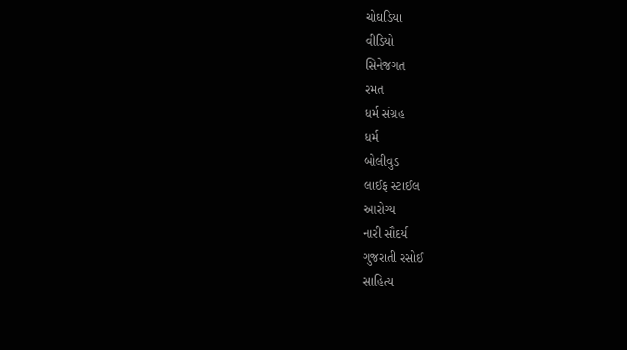ચોઘડિયા
વીડિયો
સિનેજગત
રમત
ધર્મ સંગ્રહ
ધર્મ
બોલીવુડ
લાઈફ સ્ટાઈલ
આરોગ્ય
નારી સૌદર્ય
ગુજરાતી રસોઈ
સાહિત્ય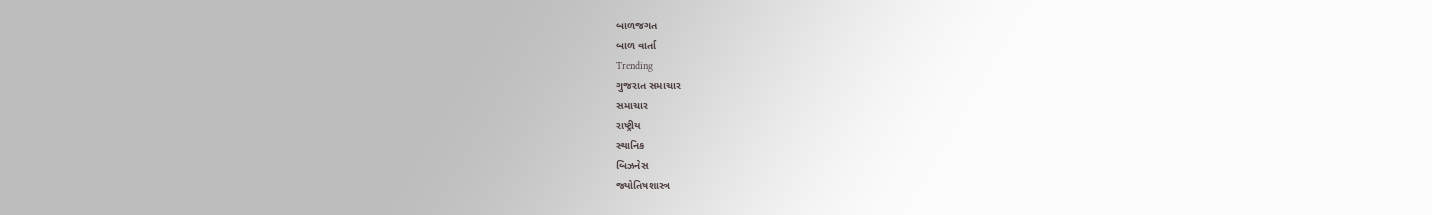બાળજગત
બાળ વાર્તા
Trending
ગુજરાત સમાચાર
સમાચાર
રાષ્ટ્રીય
સ્થાનિક
બિઝનેસ
જ્યોતિષશાસ્ત્ર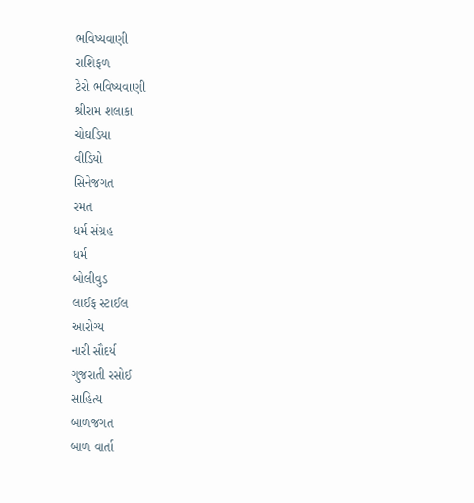ભવિષ્યવાણી
રાશિફળ
ટેરો ભવિષ્યવાણી
શ્રીરામ શલાકા
ચોઘડિયા
વીડિયો
સિનેજગત
રમત
ધર્મ સંગ્રહ
ધર્મ
બોલીવુડ
લાઈફ સ્ટાઈલ
આરોગ્ય
નારી સૌદર્ય
ગુજરાતી રસોઈ
સાહિત્ય
બાળજગત
બાળ વાર્તા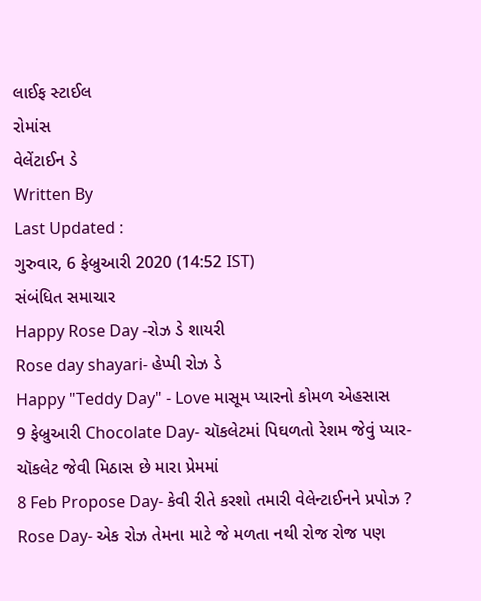લાઈફ સ્ટાઈલ
રોમાંસ
વેલેંટાઈન ડે
Written By
Last Updated :
ગુરુવાર, 6 ફેબ્રુઆરી 2020 (14:52 IST)
સંબંધિત સમાચાર
Happy Rose Day -રોઝ ડે શાયરી
Rose day shayari- હેપ્પી રોઝ ડે
Happy "Teddy Day" - Love માસૂમ પ્યારનો કોમળ એહસાસ
9 ફેબ્રુઆરી Chocolate Day- ચૉકલેટમાં પિઘળતો રેશમ જેવું પ્યાર- ચૉકલેટ જેવી મિઠાસ છે મારા પ્રેમમાં
8 Feb Propose Day- કેવી રીતે કરશો તમારી વેલેન્ટાઈનને પ્રપોઝ ?
Rose Day- એક રોઝ તેમના માટે જે મળતા નથી રોજ રોજ પણ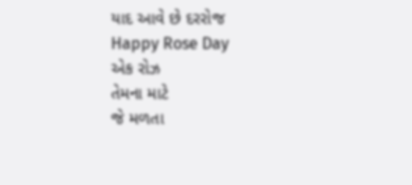યાદ આવે છે દરરોજ
Happy Rose Day
એક રોઝ
તેમના માટે
જે મળતા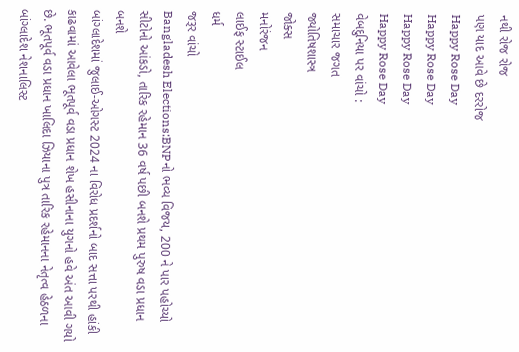નથી રોજ રોજ
પણ યાદ આવે છે દરરોજ
Happy Rose Day
Happy Rose Day
Happy Rose Day
Happy Rose Day
વેબદુનિયા પર વાંચો :
સમાચાર જગત
જ્યોતિષશાસ્ત્ર
જોક્સ
મનોરંજન
લાઈફ સ્ટાઈલ
ધર્મ
જરૂર વાંચો
Bangladesh Elections:BNPનો ભવ્ય વિજય, 200 ને પાર પહોચ્યો સીટોનો આંકડો, તારિક રહેમાન 36 વર્ષ પછી બનશે પ્રથમ પુરુષ વડા પ્રધાન બનશે
બાંગ્લાદેશમાં જુલાઈ-ઓગસ્ટ 2024 ના વિરોધ પ્રદર્શનો બાદ સત્તા પરથી હાંકી કાઢવામાં આવેલા ભૂતપૂર્વ વડા પ્રધાન શેખ હસીનાના યુગનો હવે અંત આવી ગયો છે. ભૂતપૂર્વ વડા પ્રધાન ખાલિદા ઝિયાના પુત્ર તારિક રહેમાનના નેતૃત્વ હેઠળના બાંગ્લાદેશ નેશનાલિસ્ટ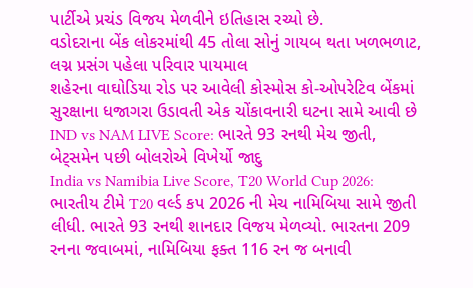પાર્ટીએ પ્રચંડ વિજય મેળવીને ઇતિહાસ રચ્યો છે.
વડોદરાના બેંક લોકરમાંથી 45 તોલા સોનું ગાયબ થતા ખળભળાટ, લગ્ન પ્રસંગ પહેલા પરિવાર પાયમાલ
શહેરના વાઘોડિયા રોડ પર આવેલી કોસ્મોસ કો-ઓપરેટિવ બેંકમાં સુરક્ષાના ધજાગરા ઉડાવતી એક ચોંકાવનારી ઘટના સામે આવી છે
IND vs NAM LIVE Score: ભારતે 93 રનથી મેચ જીતી, બેટ્સમેન પછી બોલરોએ વિખેર્યો જાદુ
India vs Namibia Live Score, T20 World Cup 2026: ભારતીય ટીમે T20 વર્લ્ડ કપ 2026 ની મેચ નામિબિયા સામે જીતી લીધી. ભારતે 93 રનથી શાનદાર વિજય મેળવ્યો. ભારતના 209 રનના જવાબમાં, નામિબિયા ફક્ત 116 રન જ બનાવી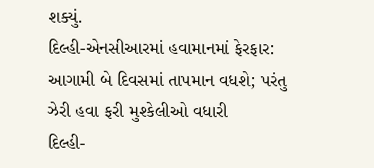શક્યું.
દિલ્હી-એનસીઆરમાં હવામાનમાં ફેરફાર: આગામી બે દિવસમાં તાપમાન વધશે; પરંતુ ઝેરી હવા ફરી મુશ્કેલીઓ વધારી
દિલ્હી-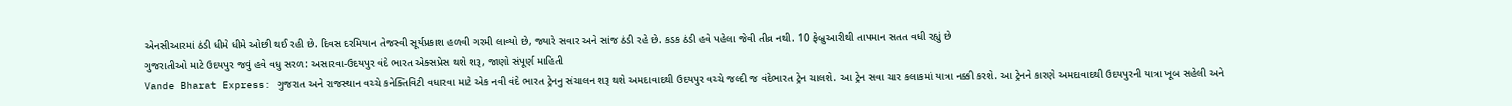એનસીઆરમાં ઠંડી ધીમે ધીમે ઓછી થઈ રહી છે. દિવસ દરમિયાન તેજસ્વી સૂર્યપ્રકાશ હળવી ગરમી લાવ્યો છે, જ્યારે સવાર અને સાંજ ઠંડી રહે છે. કડક ઠંડી હવે પહેલા જેવી તીવ્ર નથી. 10 ફેબ્રુઆરીથી તાપમાન સતત વધી રહ્યું છે
ગુજરાતીઓ માટે ઉદયપુર જવું હવે વધુ સરળ: અસારવા-ઉદયપુર વંદે ભારત એક્સપ્રેસ થશે શરૂ, જાણો સંપૂર્ણ માહિતી
Vande Bharat Express: ગુજરાત અને રાજસ્થાન વચ્ચે કનેક્તિવિટી વધારવા માટે એક નવી વંદે ભારત ટ્રેનનુ સંચાલન શરૂ થશે અમદાવાદથી ઉદયપુર વચ્ચે જલ્દી જ વંદેભારત ટ્રેન ચાલશે. આ ટ્રેન સવા ચાર કલાકમાં યાત્રા નક્કી કરશે. આ ટ્રેનને કારણે અમદાવાદથી ઉદયપુરની યાત્રા ખૂબ સહેલી અને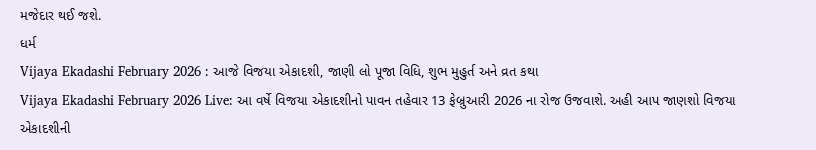મજેદાર થઈ જશે.
ધર્મ
Vijaya Ekadashi February 2026 : આજે વિજયા એકાદશી, જાણી લો પૂજા વિધિ, શુભ મુહુર્ત અને વ્રત કથા
Vijaya Ekadashi February 2026 Live: આ વર્ષે વિજયા એકાદશીનો પાવન તહેવાર 13 ફેબ્રુઆરી 2026 ના રોજ ઉજવાશે. અહી આપ જાણશો વિજયા એકાદશીની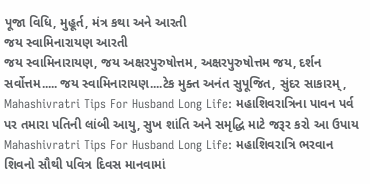પૂજા વિધિ, મુહૂર્ત, મંત્ર કથા અને આરતી
જય સ્વામિનારાયણ આરતી
જય સ્વામિનારાયણ, જય અક્ષરપુરુષોત્તમ, અક્ષરપુરુષોત્તમ જય, દર્શન સર્વોત્તમ..... જય સ્વામિનારાયણ....ટેક મુક્ત અનંત સુપૂજિત, સુંદર સાકારમ્,
Mahashivratri Tips For Husband Long Life: મહાશિવરાત્રિના પાવન પર્વ પર તમારા પતિની લાંબી આયુ, સુખ શાંતિ અને સમૃદ્ધિ માટે જરૂર કરો આ ઉપાય
Mahashivratri Tips For Husband Long Life: મહાશિવરાત્રિ ભરવાન શિવનો સૌથી પવિત્ર દિવસ માનવામાં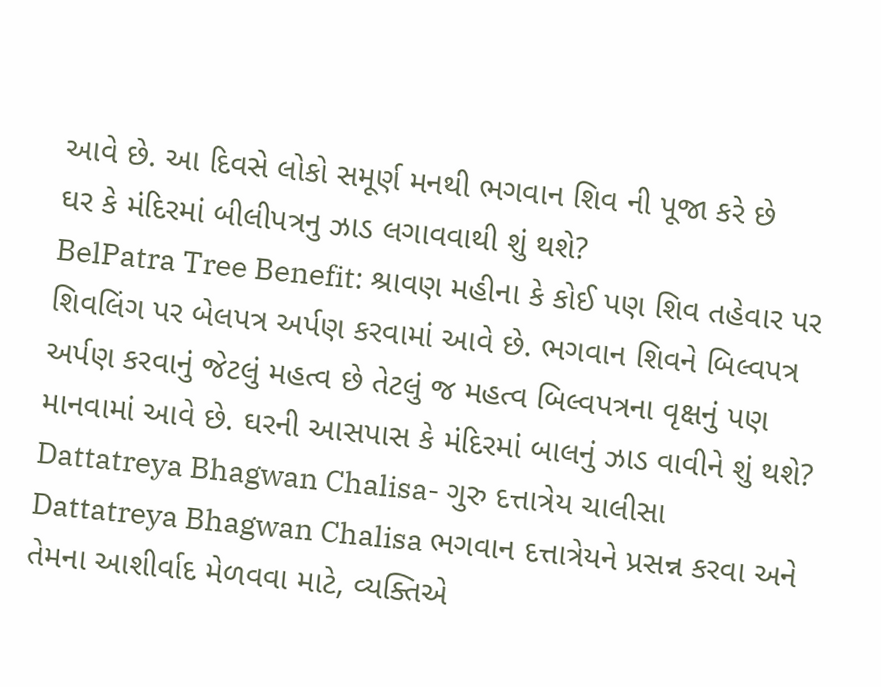આવે છે. આ દિવસે લોકો સમૂર્ણ મનથી ભગવાન શિવ ની પૂજા કરે છે
ઘર કે મંદિરમાં બીલીપત્રનુ ઝાડ લગાવવાથી શું થશે?
BelPatra Tree Benefit: શ્રાવણ મહીના કે કોઈ પણ શિવ તહેવાર પર શિવલિંગ પર બેલપત્ર અર્પણ કરવામાં આવે છે. ભગવાન શિવને બિલ્વપત્ર અર્પણ કરવાનું જેટલું મહત્વ છે તેટલું જ મહત્વ બિલ્વપત્રના વૃક્ષનું પણ માનવામાં આવે છે. ઘરની આસપાસ કે મંદિરમાં બાલનું ઝાડ વાવીને શું થશે?
Dattatreya Bhagwan Chalisa- ગુરુ દત્તાત્રેય ચાલીસા
Dattatreya Bhagwan Chalisa ભગવાન દત્તાત્રેયને પ્રસન્ન કરવા અને તેમના આશીર્વાદ મેળવવા માટે, વ્યક્તિએ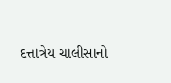દત્તાત્રેય ચાલીસાનો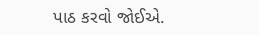પાઠ કરવો જોઈએ.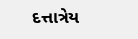દત્તાત્રેય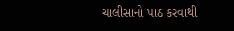ચાલીસાનો પાઠ કરવાથી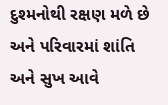દુશ્મનોથી રક્ષણ મળે છે અને પરિવારમાં શાંતિ અને સુખ આવે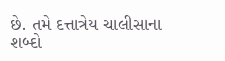છે. તમે દત્તાત્રેય ચાલીસાના શબ્દો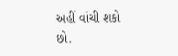અહીં વાંચી શકો છો.